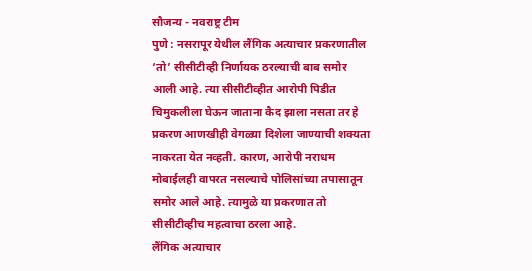सौजन्य - नवराष्ट्र टीम
पुणे : नसरापूर येथील लैंगिक अत्याचार प्रकरणातील ‘तो’ सीसीटीव्ही निर्णायक ठरल्याची बाब समोर आली आहे. त्या सीसीटीव्हीत आरोपी पिडीत चिमुकलीला घेऊन जाताना कैद झाला नसता तर हे प्रकरण आणखीही वेगळ्या दिशेला जाण्याची शक्यता नाकरता येत नव्हती. कारण, आरोपी नराधम मोबाईलही वापरत नसल्याचे पोलिसांच्या तपासातून समोर आले आहे. त्यामुळे या प्रकरणात तो सीसीटीव्हीच महत्वाचा ठरला आहे.
लैंगिक अत्याचार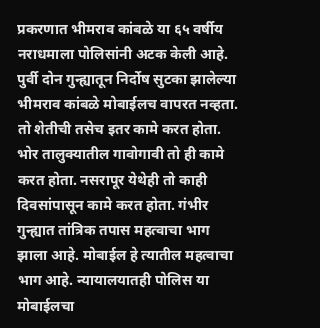प्रकरणात भीमराव कांबळे या ६५ वर्षीय नराधमाला पोलिसांनी अटक केली आहे. पुर्वी दोन गुन्ह्यातून निर्दोष सुटका झालेल्या भीमराव कांबळे मोबाईलच वापरत नव्हता. तो शेतीची तसेच इतर कामे करत होता. भोर तालुक्यातील गावोगावी तो ही कामे करत होता. नसरापूर येथेही तो काही दिवसांपासून कामे करत होता. गंभीर गुन्ह्यात तांत्रिक तपास महत्वाचा भाग झाला आहे. मोबाईल हे त्यातील महत्वाचा भाग आहे. न्यायालयातही पोलिस या मोबाईलचा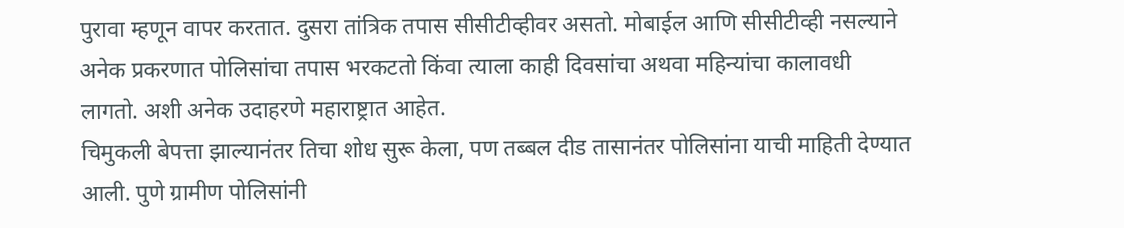पुरावा म्हणून वापर करतात. दुसरा तांत्रिक तपास सीसीटीव्हीवर असतो. मोबाईल आणि सीसीटीव्ही नसल्याने अनेक प्रकरणात पोलिसांचा तपास भरकटतो किंवा त्याला काही दिवसांचा अथवा महिन्यांचा कालावधी लागतो. अशी अनेक उदाहरणे महाराष्ट्रात आहेत.
चिमुकली बेपत्ता झाल्यानंतर तिचा शोध सुरू केला, पण तब्बल दीड तासानंतर पोलिसांना याची माहिती देण्यात आली. पुणे ग्रामीण पोलिसांनी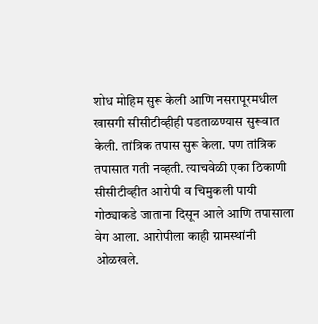शोध मोहिम सुरू केली आणि नसरापूरमधील खासगी सीसीटीव्हीही पडताळण्यास सुरूवात केली. तांत्रिक तपास सुरू केला. पण तांत्रिक तपासात गती नव्हती. त्याचवेळी एका ठिकाणी सीसीटीव्हीत आरोपी व चिमुकली पायी गोठ्याकडे जाताना दिसून आले आणि तपासाला वेग आला. आरोपीला काही ग्रामस्थांनी ओळखले.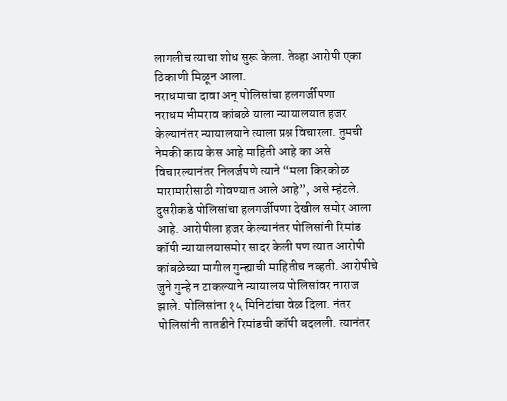लागलीच त्याचा शोध सुरू केला. तेव्हा आरोपी एका ठिकाणी मिळून आला.
नराधमाचा दावा अन् पोलिसांचा हलगर्जीपणा
नराधम भीमराव कांबळे याला न्यायालयात हजर केल्यानंतर न्यायालयाने त्याला प्रश्न विचारला. तुमची नेमकी काय केस आहे माहिती आहे का असे विचारल्यानंतर निलर्जपणे त्याने “मला किरकोळ मारामारीसाठी गोवण्यात आले आहे”, असे म्हंटले. दुसरीकडे पोलिसांचा हलगर्जीपणा देखील समोर आला आहे. आरोपीला हजर केल्यानंतर पोलिसांनी रिमांड कॉपी न्यायालयासमोर सादर केली पण त्यात आरोपी कांबळेच्या मागील गुन्ह्याची माहितीच नव्हती. आरोपीचे जुने गुन्हे न टाकल्याने न्यायालय पोलिसांवर नाराज झाले. पोलिसांना १५ मिनिटांचा वेळ दिला. नंतर पोलिसांनी तातडीने रिमांडची कॉपी बदलली. त्यानंतर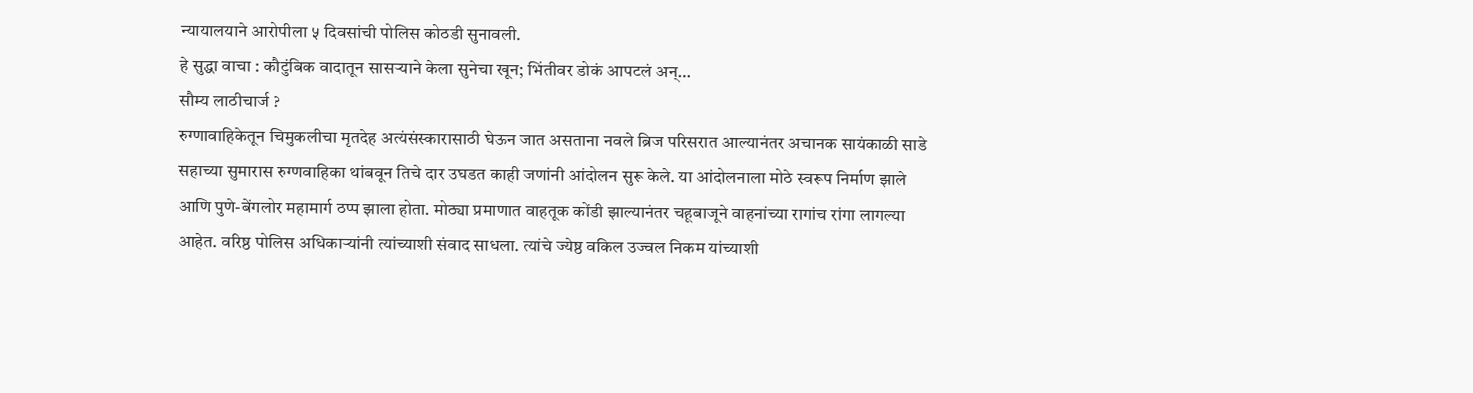न्यायालयाने आरोपीला ५ दिवसांची पोलिस कोठडी सुनावली.
हे सुद्धा वाचा : कौटुंबिक वादातून सासऱ्याने केला सुनेचा खून; भिंतीवर डोकं आपटलं अन्…
सौम्य लाठीचार्ज ?
रुग्णावाहिकेतून चिमुकलीचा मृतदेह अत्यंसंस्कारासाठी घेऊन जात असताना नवले ब्रिज परिसरात आल्यानंतर अचानक सायंकाळी साडे सहाच्या सुमारास रुग्णवाहिका थांबवून तिचे दार उघडत काही जणांनी आंदोलन सुरू केले. या आंदोलनाला मोठे स्वरूप निर्माण झाले आणि पुणे-बेंगलोर महामार्ग ठप्प झाला होता. मोठ्या प्रमाणात वाहतूक कोंडी झाल्यानंतर चहूबाजूने वाहनांच्या रागांच रांगा लागल्या आहेत. वरिष्ठ पोलिस अधिकाऱ्यांनी त्यांच्याशी संवाद साधला. त्यांचे ज्येष्ठ वकिल उज्वल निकम यांच्याशी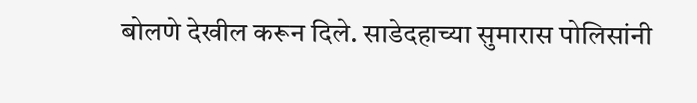बोलणे देखील करून दिले. साडेदहाच्या सुमारास पोलिसांनी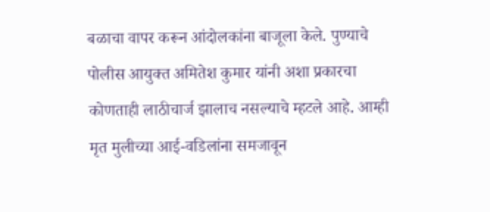बळाचा वापर करून आंदोलकांना बाजूला केले. पुण्याचे पोलीस आयुक्त अमितेश कुमार यांनी अशा प्रकारचा कोणताही लाठीचार्ज झालाच नसल्याचे म्हटले आहे. आम्ही मृत मुलीच्या आई-वडिलांना समजावून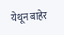येथून बाहेर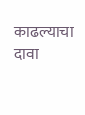काढल्याचा दावा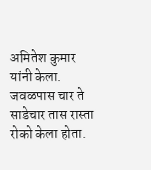अमितेश कुमार यांनी केला. जवळपास चार ते साडेचार तास रास्ता रोको केला होता.